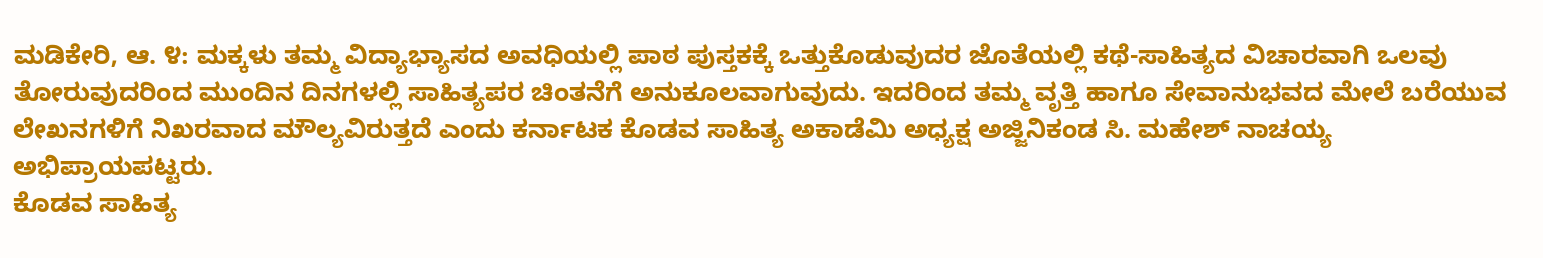ಮಡಿಕೇರಿ, ಆ. ೪: ಮಕ್ಕಳು ತಮ್ಮ ವಿದ್ಯಾಭ್ಯಾಸದ ಅವಧಿಯಲ್ಲಿ ಪಾಠ ಪುಸ್ತಕಕ್ಕೆ ಒತ್ತುಕೊಡುವುದರ ಜೊತೆಯಲ್ಲಿ ಕಥೆ-ಸಾಹಿತ್ಯದ ವಿಚಾರವಾಗಿ ಒಲವು ತೋರುವುದರಿಂದ ಮುಂದಿನ ದಿನಗಳಲ್ಲಿ ಸಾಹಿತ್ಯಪರ ಚಿಂತನೆಗೆ ಅನುಕೂಲವಾಗುವುದು. ಇದರಿಂದ ತಮ್ಮ ವೃತ್ತಿ ಹಾಗೂ ಸೇವಾನುಭವದ ಮೇಲೆ ಬರೆಯುವ ಲೇಖನಗಳಿಗೆ ನಿಖರವಾದ ಮೌಲ್ಯವಿರುತ್ತದೆ ಎಂದು ಕರ್ನಾಟಕ ಕೊಡವ ಸಾಹಿತ್ಯ ಅಕಾಡೆಮಿ ಅಧ್ಯಕ್ಷ ಅಜ್ಜಿನಿಕಂಡ ಸಿ. ಮಹೇಶ್ ನಾಚಯ್ಯ ಅಭಿಪ್ರಾಯಪಟ್ಟರು.
ಕೊಡವ ಸಾಹಿತ್ಯ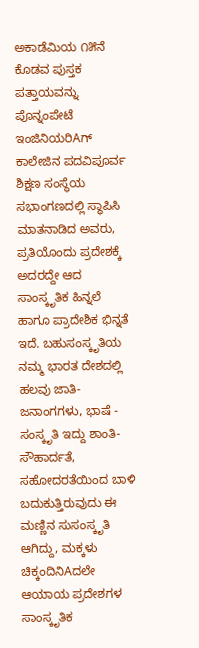ಅಕಾಡೆಮಿಯ ೧೫ನೆ ಕೊಡವ ಪುಸ್ತಕ ಪತ್ತಾಯವನ್ನು ಪೊನ್ನಂಪೇಟೆ ಇಂಜಿನಿಯರಿAಗ್ ಕಾಲೇಜಿನ ಪದವಿಪೂರ್ವ ಶಿಕ್ಷಣ ಸಂಸ್ಥೆಯ ಸಭಾಂಗಣದಲ್ಲಿ ಸ್ಥಾಪಿಸಿ ಮಾತನಾಡಿದ ಅವರು, ಪ್ರತಿಯೊಂದು ಪ್ರದೇಶಕ್ಕೆ ಅದರದ್ದೇ ಆದ ಸಾಂಸ್ಕೃತಿಕ ಹಿನ್ನಲೆ ಹಾಗೂ ಪ್ರಾದೇಶಿಕ ಭಿನ್ನತೆ ಇದೆ. ಬಹುಸಂಸ್ಕೃತಿಯ ನಮ್ಮ ಭಾರತ ದೇಶದಲ್ಲಿ ಹಲವು ಜಾತಿ-ಜನಾಂಗಗಳು, ಭಾಷೆ - ಸಂಸ್ಕೃತಿ ಇದ್ದು ಶಾಂತಿ-ಸೌಹಾರ್ದತೆ, ಸಹೋದರತೆಯಿಂದ ಬಾಳಿ ಬದುಕುತ್ತಿರುವುದು ಈ ಮಣ್ಣಿನ ಸುಸಂಸ್ಕೃತಿ ಆಗಿದ್ದು, ಮಕ್ಕಳು ಚಿಕ್ಕಂದಿನಿAದಲೇ ಆಯಾಯ ಪ್ರದೇಶಗಳ ಸಾಂಸ್ಕೃತಿಕ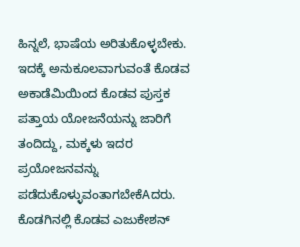ಹಿನ್ನಲೆ, ಭಾಷೆಯ ಅರಿತುಕೊಳ್ಳಬೇಕು. ಇದಕ್ಕೆ ಅನುಕೂಲವಾಗುವಂತೆ ಕೊಡವ ಅಕಾಡೆಮಿಯಿಂದ ಕೊಡವ ಪುಸ್ತಕ ಪತ್ತಾಯ ಯೋಜನೆಯನ್ನು ಜಾರಿಗೆ ತಂದಿದ್ದು, ಮಕ್ಕಳು ಇದರ ಪ್ರಯೋಜನವನ್ನು ಪಡೆದುಕೊಳ್ಳುವಂತಾಗಬೇಕೆAದರು.
ಕೊಡಗಿನಲ್ಲಿ ಕೊಡವ ಎಜುಕೇಶನ್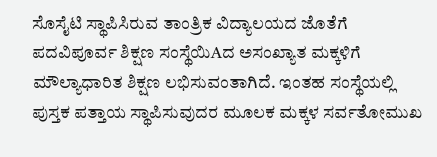ಸೊಸೈಟಿ ಸ್ಥಾಪಿಸಿರುವ ತಾಂತ್ರಿಕ ವಿದ್ಯಾಲಯದ ಜೊತೆಗೆ ಪದವಿಪೂರ್ವ ಶಿಕ್ಷಣ ಸಂಸ್ಥೆಯಿAದ ಅಸಂಖ್ಯಾತ ಮಕ್ಕಳಿಗೆ ಮೌಲ್ಯಾಧಾರಿತ ಶಿಕ್ಷಣ ಲಭಿಸುವಂತಾಗಿದೆ. ಇಂತಹ ಸಂಸ್ಥೆಯಲ್ಲಿ ಪುಸ್ತಕ ಪತ್ತಾಯ ಸ್ಥಾಪಿಸುವುದರ ಮೂಲಕ ಮಕ್ಕಳ ಸರ್ವತೋಮುಖ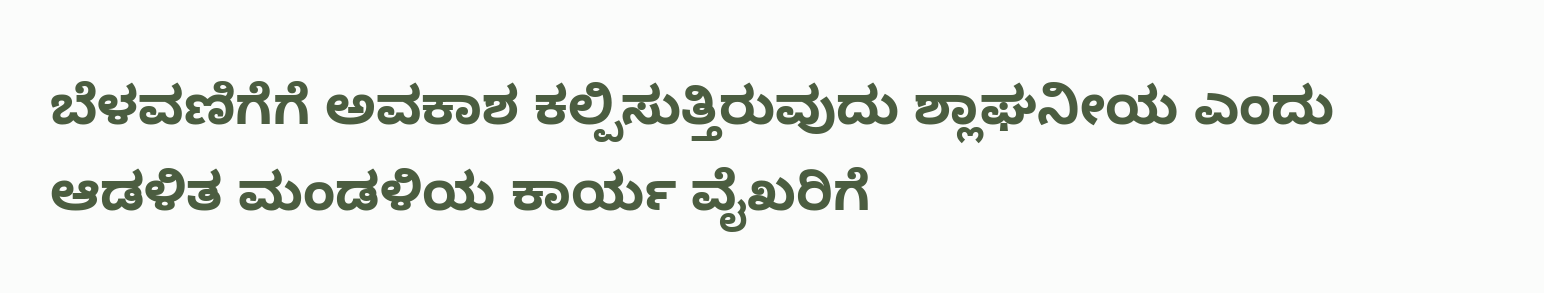ಬೆಳವಣಿಗೆಗೆ ಅವಕಾಶ ಕಲ್ಪಿಸುತ್ತಿರುವುದು ಶ್ಲಾಘನೀಯ ಎಂದು ಆಡಳಿತ ಮಂಡಳಿಯ ಕಾರ್ಯ ವೈಖರಿಗೆ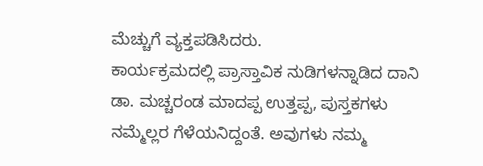ಮೆಚ್ಚುಗೆ ವ್ಯಕ್ತಪಡಿಸಿದರು.
ಕಾರ್ಯಕ್ರಮದಲ್ಲಿ ಪ್ರಾಸ್ತಾವಿಕ ನುಡಿಗಳನ್ನಾಡಿದ ದಾನಿ ಡಾ. ಮಚ್ಚರಂಡ ಮಾದಪ್ಪ ಉತ್ತಪ್ಪ, ಪುಸ್ತಕಗಳು ನಮ್ಮೆಲ್ಲರ ಗೆಳೆಯನಿದ್ದಂತೆ. ಅವುಗಳು ನಮ್ಮ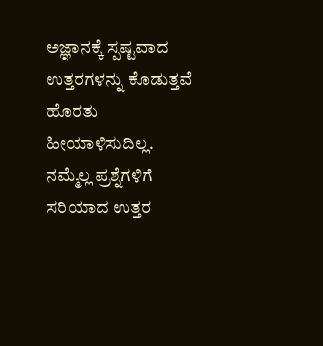ಅಜ್ಞಾನಕ್ಕೆ ಸ್ಪಷ್ಟವಾದ ಉತ್ತರಗಳನ್ನು ಕೊಡುತ್ತವೆ ಹೊರತು ಹೀಯಾಳಿಸುದಿಲ್ಲ. ನಮ್ಮೆಲ್ಲ ಪ್ರಶ್ನೆಗಳಿಗೆ ಸರಿಯಾದ ಉತ್ತರ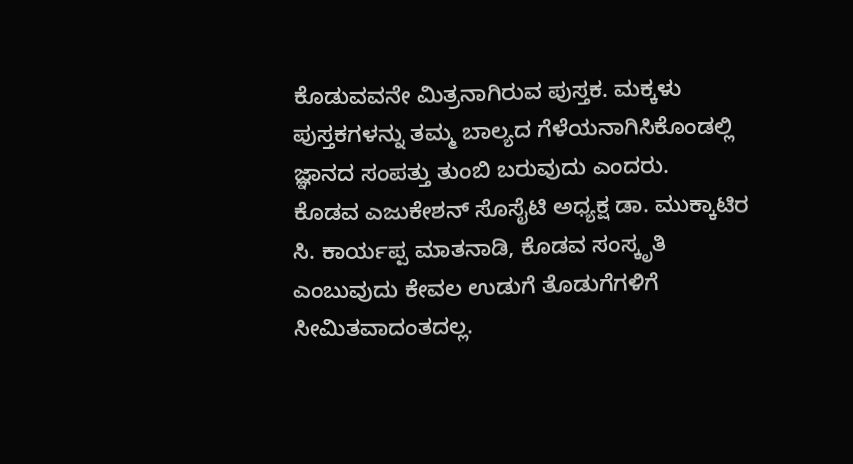ಕೊಡುವವನೇ ಮಿತ್ರನಾಗಿರುವ ಪುಸ್ತಕ. ಮಕ್ಕಳು ಪುಸ್ತಕಗಳನ್ನು ತಮ್ಮ ಬಾಲ್ಯದ ಗೆಳೆಯನಾಗಿಸಿಕೊಂಡಲ್ಲಿ ಜ್ಞಾನದ ಸಂಪತ್ತು ತುಂಬಿ ಬರುವುದು ಎಂದರು.
ಕೊಡವ ಎಜುಕೇಶನ್ ಸೊಸೈಟಿ ಅಧ್ಯಕ್ಷ ಡಾ. ಮುಕ್ಕಾಟಿರ ಸಿ. ಕಾರ್ಯಪ್ಪ ಮಾತನಾಡಿ, ಕೊಡವ ಸಂಸ್ಕೃತಿ ಎಂಬುವುದು ಕೇವಲ ಉಡುಗೆ ತೊಡುಗೆಗಳಿಗೆ ಸೀಮಿತವಾದಂತದಲ್ಲ.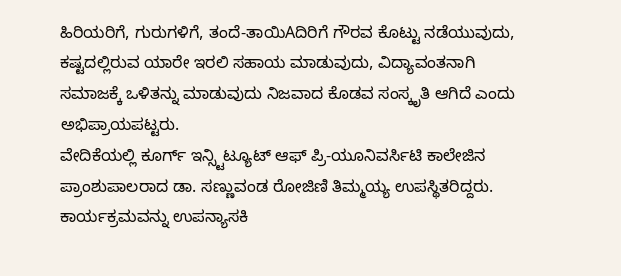ಹಿರಿಯರಿಗೆ, ಗುರುಗಳಿಗೆ, ತಂದೆ-ತಾಯಿAದಿರಿಗೆ ಗೌರವ ಕೊಟ್ಟು ನಡೆಯುವುದು, ಕಷ್ಟದಲ್ಲಿರುವ ಯಾರೇ ಇರಲಿ ಸಹಾಯ ಮಾಡುವುದು, ವಿದ್ಯಾವಂತನಾಗಿ ಸಮಾಜಕ್ಕೆ ಒಳಿತನ್ನು ಮಾಡುವುದು ನಿಜವಾದ ಕೊಡವ ಸಂಸ್ಕೃತಿ ಆಗಿದೆ ಎಂದು ಅಭಿಪ್ರಾಯಪಟ್ಟರು.
ವೇದಿಕೆಯಲ್ಲಿ ಕೂರ್ಗ್ ಇನ್ಸ್ಟಿಟ್ಯೂಟ್ ಆಫ್ ಪ್ರಿ-ಯೂನಿವರ್ಸಿಟಿ ಕಾಲೇಜಿನ ಪ್ರಾಂಶುಪಾಲರಾದ ಡಾ. ಸಣ್ಣುವಂಡ ರೋಜಿಣಿ ತಿಮ್ಮಯ್ಯ ಉಪಸ್ಥಿತರಿದ್ದರು.
ಕಾರ್ಯಕ್ರಮವನ್ನು ಉಪನ್ಯಾಸಕಿ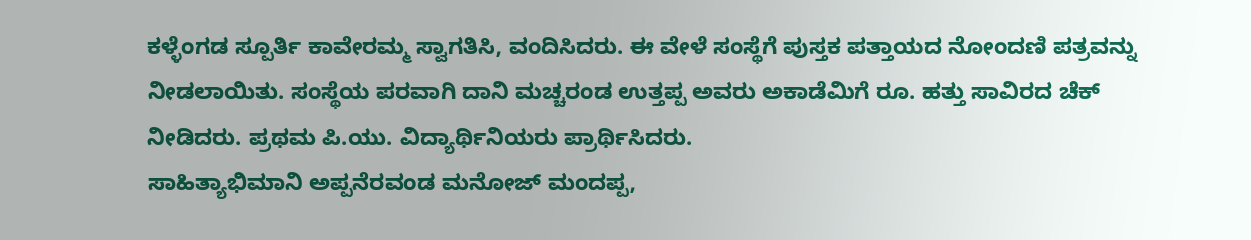ಕಳ್ಳೆಂಗಡ ಸ್ಪೂರ್ತಿ ಕಾವೇರಮ್ಮ ಸ್ವಾಗತಿಸಿ, ವಂದಿಸಿದರು. ಈ ವೇಳೆ ಸಂಸ್ಥೆಗೆ ಪುಸ್ತಕ ಪತ್ತಾಯದ ನೋಂದಣಿ ಪತ್ರವನ್ನು ನೀಡಲಾಯಿತು. ಸಂಸ್ಥೆಯ ಪರವಾಗಿ ದಾನಿ ಮಚ್ಚರಂಡ ಉತ್ತಪ್ಪ ಅವರು ಅಕಾಡೆಮಿಗೆ ರೂ. ಹತ್ತು ಸಾವಿರದ ಚೆಕ್ ನೀಡಿದರು. ಪ್ರಥಮ ಪಿ.ಯು. ವಿದ್ಯಾರ್ಥಿನಿಯರು ಪ್ರಾರ್ಥಿಸಿದರು.
ಸಾಹಿತ್ಯಾಭಿಮಾನಿ ಅಪ್ಪನೆರವಂಡ ಮನೋಜ್ ಮಂದಪ್ಪ,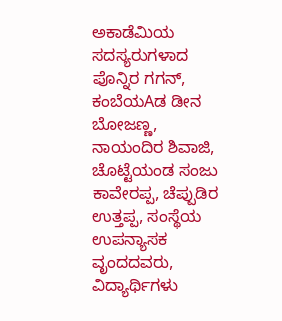ಅಕಾಡೆಮಿಯ ಸದಸ್ಯರುಗಳಾದ ಪೊನ್ನಿರ ಗಗನ್, ಕಂಬೆಯAಡ ಡೀನ ಬೋಜಣ್ಣ, ನಾಯಂದಿರ ಶಿವಾಜಿ, ಚೊಟ್ಟೆಯಂಡ ಸಂಜು ಕಾವೇರಪ್ಪ, ಚೆಪ್ಪುಡಿರ ಉತ್ತಪ್ಪ, ಸಂಸ್ಥೆಯ ಉಪನ್ಯಾಸಕ ವೃಂದದವರು, ವಿದ್ಯಾರ್ಥಿಗಳು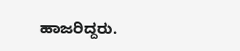ಹಾಜರಿದ್ದರು.